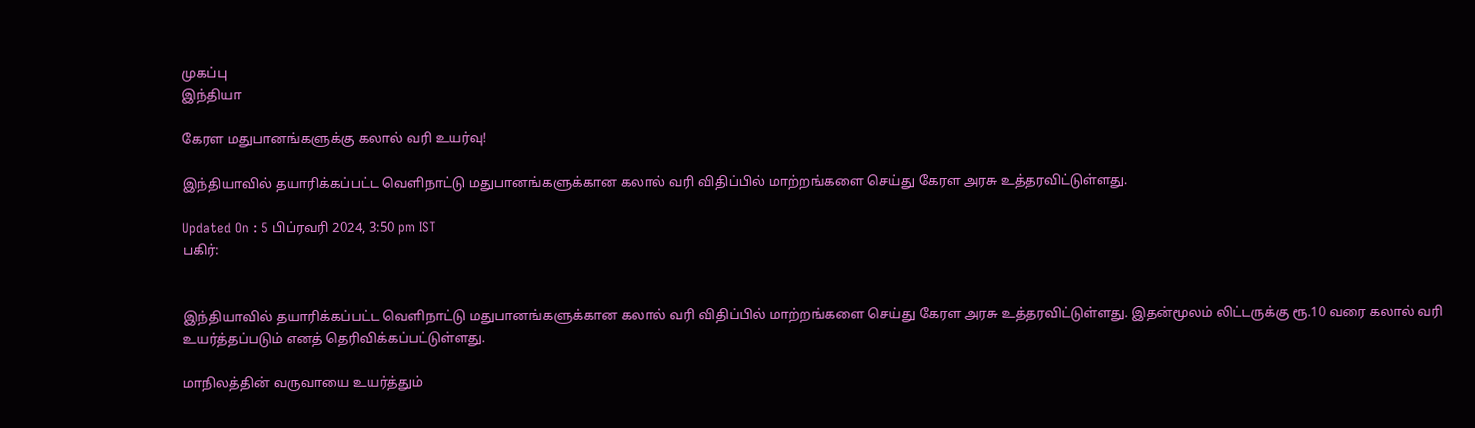முகப்பு
இந்தியா

கேரள மதுபானங்களுக்கு கலால் வரி உயர்வு!

இந்தியாவில் தயாரிக்கப்பட்ட வெளிநாட்டு மதுபானங்களுக்கான கலால் வரி விதிப்பில் மாற்றங்களை செய்து கேரள அரசு உத்தரவிட்டுள்ளது.

Updated On : 5 பிப்ரவரி 2024, 3:50 pm IST
பகிர்:


இந்தியாவில் தயாரிக்கப்பட்ட வெளிநாட்டு மதுபானங்களுக்கான கலால் வரி விதிப்பில் மாற்றங்களை செய்து கேரள அரசு உத்தரவிட்டுள்ளது. இதன்மூலம் லிட்டருக்கு ரூ.10 வரை கலால் வரி உயர்த்தப்படும் எனத் தெரிவிக்கப்பட்டுள்ளது.

மாநிலத்தின் வருவாயை உயர்த்தும்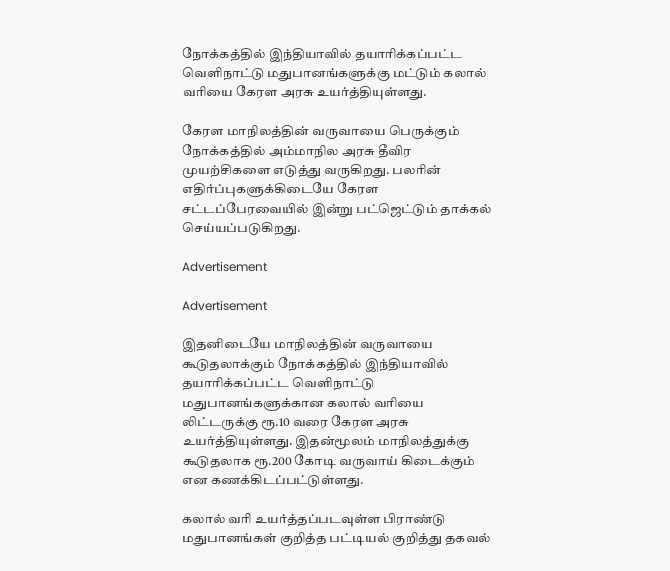நோக்கத்தில் இந்தியாவில் தயாரிக்கப்பட்ட வெளிநாட்டு மதுபானங்களுக்கு மட்டும் கலால் வரியை கேரள அரசு உயர்த்தியுள்ளது.

கேரள மாநிலத்தின் வருவாயை பெருக்கும் நோக்கத்தில் அம்மாநில அரசு தீவிர முயற்சிகளை எடுத்து வருகிறது. பலரின் எதிர்ப்புகளுக்கிடையே கேரள சட்டப்பேரவையில் இன்று பட்ஜெட்டும் தாக்கல் செய்யப்படுகிறது.

Advertisement

Advertisement

இதனிடையே மாநிலத்தின் வருவாயை கூடுதலாக்கும் நோக்கத்தில் இந்தியாவில் தயாரிக்கப்பட்ட வெளிநாட்டு மதுபானங்களுக்கான கலால் வரியை லிட்டருக்கு ரூ.10 வரை கேரள அரசு உயர்த்தியுள்ளது. இதன்மூலம் மாநிலத்துக்கு கூடுதலாக ரூ.200 கோடி வருவாய் கிடைக்கும் என கணக்கிடப்பட்டுள்ளது.

கலால் வரி உயர்த்தப்படவுள்ள பிராண்டு மதுபானங்கள் குறித்த பட்டியல் குறித்து தகவல்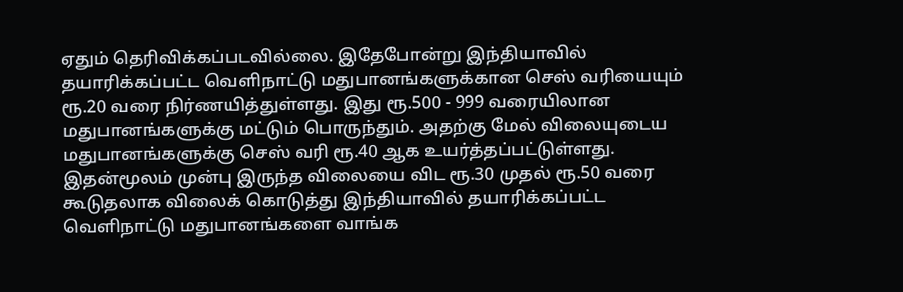ஏதும் தெரிவிக்கப்படவில்லை. இதேபோன்று இந்தியாவில் தயாரிக்கப்பட்ட வெளிநாட்டு மதுபானங்களுக்கான செஸ் வரியையும் ரூ.20 வரை நிர்ணயித்துள்ளது. இது ரூ.500 - 999 வரையிலான மதுபானங்களுக்கு மட்டும் பொருந்தும். அதற்கு மேல் விலையுடைய மதுபானங்களுக்கு செஸ் வரி ரூ.40 ஆக உயர்த்தப்பட்டுள்ளது. இதன்மூலம் முன்பு இருந்த விலையை விட ரூ.30 முதல் ரூ.50 வரை கூடுதலாக விலைக் கொடுத்து இந்தியாவில் தயாரிக்கப்பட்ட வெளிநாட்டு மதுபானங்களை வாங்க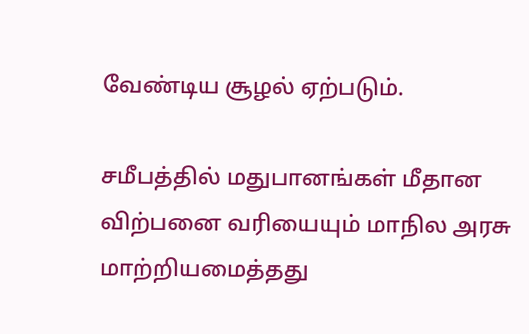வேண்டிய சூழல் ஏற்படும்.

சமீபத்தில் மதுபானங்கள் மீதான விற்பனை வரியையும் மாநில அரசு மாற்றியமைத்தது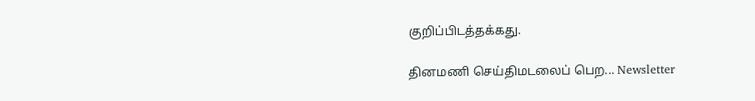குறிப்பிடத்தக்கது.

தினமணி செய்திமடலைப் பெற... Newsletter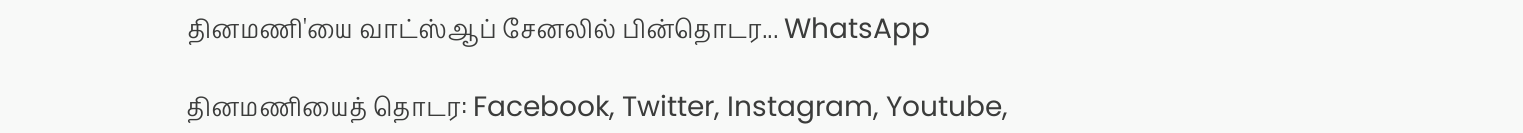தினமணி'யை வாட்ஸ்ஆப் சேனலில் பின்தொடர... WhatsApp

தினமணியைத் தொடர: Facebook, Twitter, Instagram, Youtube,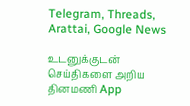Telegram, Threads, Arattai, Google News

உடனுக்குடன் செய்திகளை அறிய தினமணி App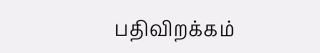பதிவிறக்கம்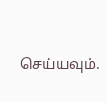செய்யவும்.